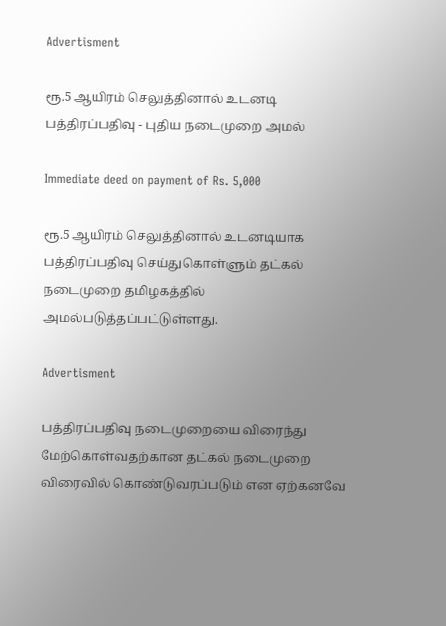Advertisment

ரூ.5 ஆயிரம் செலுத்தினால் உடனடி பத்திரப்பதிவு - புதிய நடைமுறை அமல்

Immediate deed on payment of Rs. 5,000

ரூ.5 ஆயிரம் செலுத்தினால் உடனடியாக பத்திரப்பதிவு செய்துகொள்ளும் தட்கல் நடைமுறை தமிழகத்தில் அமல்படுத்தப்பட்டுள்ளது.

Advertisment

பத்திரப்பதிவு நடைமுறையை விரைந்து மேற்கொள்வதற்கான தட்கல் நடைமுறை விரைவில் கொண்டுவரப்படும் என ஏற்கனவே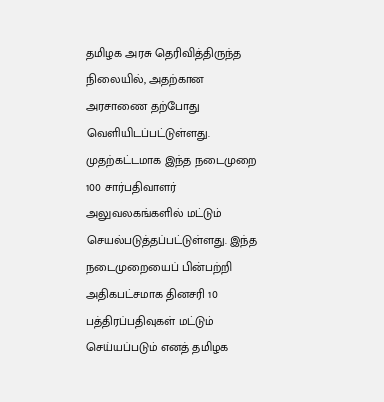தமிழக அரசு தெரிவித்திருந்த நிலையில், அதற்கான அரசாணை தற்போது வெளியிடப்பட்டுள்ளது. முதற்கட்டமாக இந்த நடைமுறை 100 சார்பதிவாளர் அலுவலகங்களில் மட்டும் செயல்படுத்தப்பட்டுள்ளது. இந்த நடைமுறையைப் பின்பற்றி அதிகபட்சமாக தினசரி 10 பத்திரப்பதிவுகள் மட்டும் செய்யப்படும் எனத் தமிழக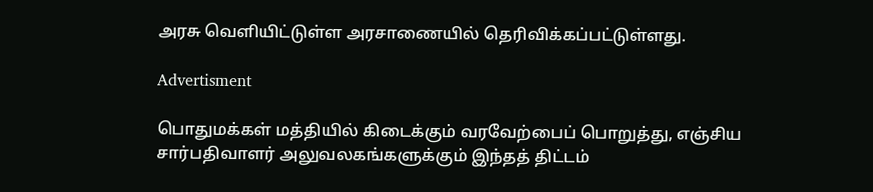அரசு வெளியிட்டுள்ள அரசாணையில் தெரிவிக்கப்பட்டுள்ளது.

Advertisment

பொதுமக்கள் மத்தியில் கிடைக்கும் வரவேற்பைப் பொறுத்து, எஞ்சிய சார்பதிவாளர் அலுவலகங்களுக்கும் இந்தத் திட்டம்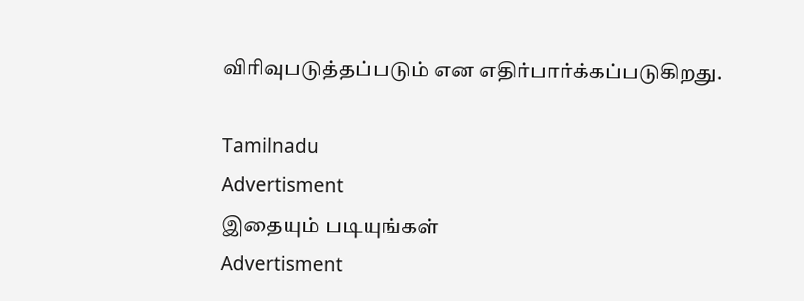விரிவுபடுத்தப்படும் என எதிர்பார்க்கப்படுகிறது.

Tamilnadu
Advertisment
இதையும் படியுங்கள்
Advertisment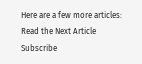Here are a few more articles:
Read the Next Article
Subscribe